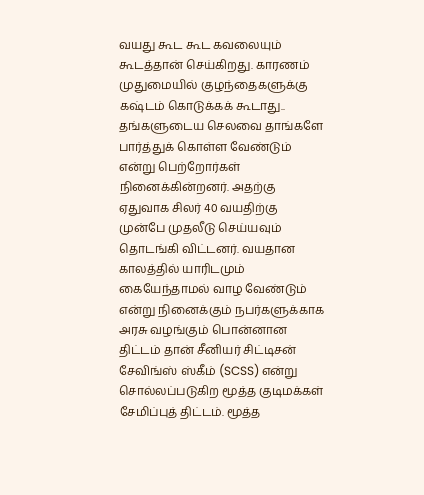வயது கூட கூட கவலையும் கூடத்தான் செய்கிறது. காரணம் முதுமையில் குழந்தைகளுக்கு கஷ்டம் கொடுக்கக் கூடாது.. தங்களுடைய செலவை தாங்களே பார்த்துக் கொள்ள வேண்டும் என்று பெற்றோர்கள் நினைக்கின்றனர். அதற்கு ஏதுவாக சிலர் 40 வயதிற்கு முன்பே முதலீடு செய்யவும் தொடங்கி விட்டனர். வயதான காலத்தில் யாரிடமும் கையேந்தாமல் வாழ வேண்டும் என்று நினைக்கும் நபர்களுக்காக அரசு வழங்கும் பொன்னான திட்டம் தான் சீனியர் சிட்டிசன் சேவிங்ஸ் ஸ்கீம் (SCSS) என்று சொல்லப்படுகிற மூத்த குடிமக்கள் சேமிப்புத் திட்டம். மூத்த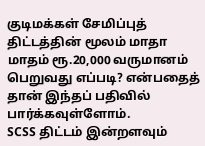குடிமக்கள் சேமிப்புத் திட்டத்தின் மூலம் மாதா மாதம் ரூ.20,000 வருமானம் பெறுவது எப்படி? என்பதைத் தான் இந்தப் பதிவில் பார்க்கவுள்ளோம்.
SCSS திட்டம் இன்றளவும்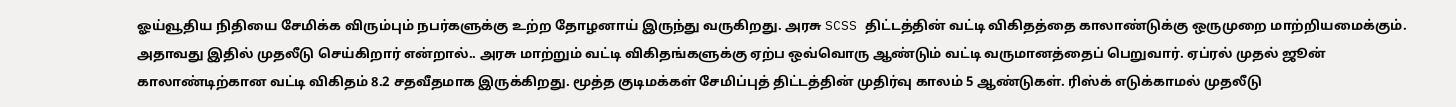ஓய்வூதிய நிதியை சேமிக்க விரும்பும் நபர்களுக்கு உற்ற தோழனாய் இருந்து வருகிறது. அரசு SCSS திட்டத்தின் வட்டி விகிதத்தை காலாண்டுக்கு ஒருமுறை மாற்றியமைக்கும். அதாவது இதில் முதலீடு செய்கிறார் என்றால்.. அரசு மாற்றும் வட்டி விகிதங்களுக்கு ஏற்ப ஒவ்வொரு ஆண்டும் வட்டி வருமானத்தைப் பெறுவார். ஏப்ரல் முதல் ஜூன் காலாண்டிற்கான வட்டி விகிதம் 8.2 சதவீதமாக இருக்கிறது. மூத்த குடிமக்கள் சேமிப்புத் திட்டத்தின் முதிர்வு காலம் 5 ஆண்டுகள். ரிஸ்க் எடுக்காமல் முதலீடு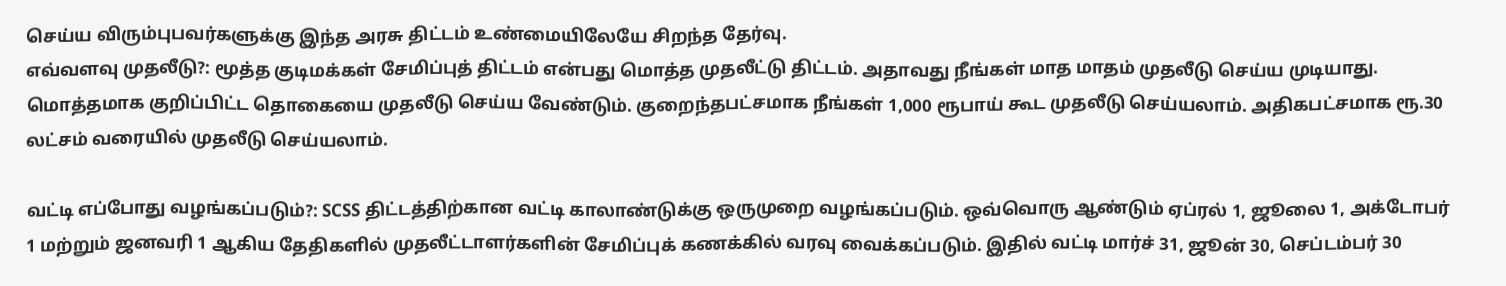செய்ய விரும்புபவர்களுக்கு இந்த அரசு திட்டம் உண்மையிலேயே சிறந்த தேர்வு.
எவ்வளவு முதலீடு?: மூத்த குடிமக்கள் சேமிப்புத் திட்டம் என்பது மொத்த முதலீட்டு திட்டம். அதாவது நீங்கள் மாத மாதம் முதலீடு செய்ய முடியாது. மொத்தமாக குறிப்பிட்ட தொகையை முதலீடு செய்ய வேண்டும். குறைந்தபட்சமாக நீங்கள் 1,000 ரூபாய் கூட முதலீடு செய்யலாம். அதிகபட்சமாக ரூ.30 லட்சம் வரையில் முதலீடு செய்யலாம்.

வட்டி எப்போது வழங்கப்படும்?: SCSS திட்டத்திற்கான வட்டி காலாண்டுக்கு ஒருமுறை வழங்கப்படும். ஒவ்வொரு ஆண்டும் ஏப்ரல் 1, ஜூலை 1, அக்டோபர் 1 மற்றும் ஜனவரி 1 ஆகிய தேதிகளில் முதலீட்டாளர்களின் சேமிப்புக் கணக்கில் வரவு வைக்கப்படும். இதில் வட்டி மார்ச் 31, ஜூன் 30, செப்டம்பர் 30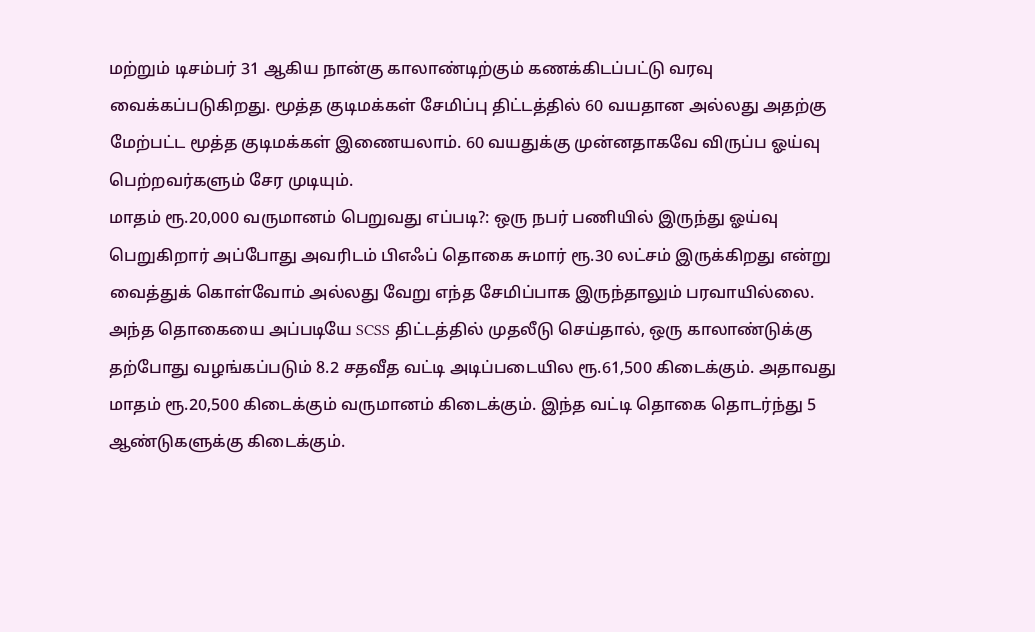மற்றும் டிசம்பர் 31 ஆகிய நான்கு காலாண்டிற்கும் கணக்கிடப்பட்டு வரவு வைக்கப்படுகிறது. மூத்த குடிமக்கள் சேமிப்பு திட்டத்தில் 60 வயதான அல்லது அதற்கு மேற்பட்ட மூத்த குடிமக்கள் இணையலாம். 60 வயதுக்கு முன்னதாகவே விருப்ப ஓய்வு பெற்றவர்களும் சேர முடியும்.
மாதம் ரூ.20,000 வருமானம் பெறுவது எப்படி?: ஒரு நபர் பணியில் இருந்து ஓய்வு பெறுகிறார் அப்போது அவரிடம் பிஎஃப் தொகை சுமார் ரூ.30 லட்சம் இருக்கிறது என்று வைத்துக் கொள்வோம் அல்லது வேறு எந்த சேமிப்பாக இருந்தாலும் பரவாயில்லை. அந்த தொகையை அப்படியே SCSS திட்டத்தில் முதலீடு செய்தால், ஒரு காலாண்டுக்கு தற்போது வழங்கப்படும் 8.2 சதவீத வட்டி அடிப்படையில ரூ.61,500 கிடைக்கும். அதாவது மாதம் ரூ.20,500 கிடைக்கும் வருமானம் கிடைக்கும். இந்த வட்டி தொகை தொடர்ந்து 5 ஆண்டுகளுக்கு கிடைக்கும்.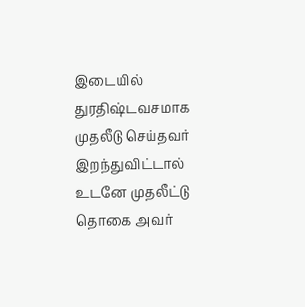இடையில் துரதிஷ்டவசமாக முதலீடு செய்தவர் இறந்துவிட்டால் உடனே முதலீட்டு தொகை அவர்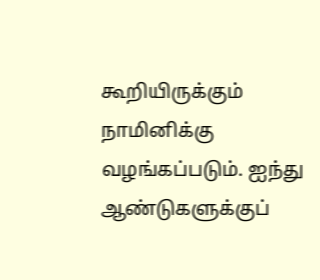கூறியிருக்கும் நாமினிக்கு வழங்கப்படும். ஐந்து ஆண்டுகளுக்குப்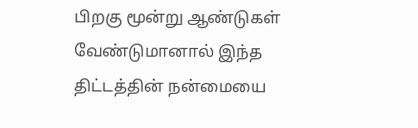பிறகு மூன்று ஆண்டுகள் வேண்டுமானால் இந்த திட்டத்தின் நன்மையை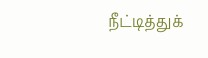நீட்டித்துக்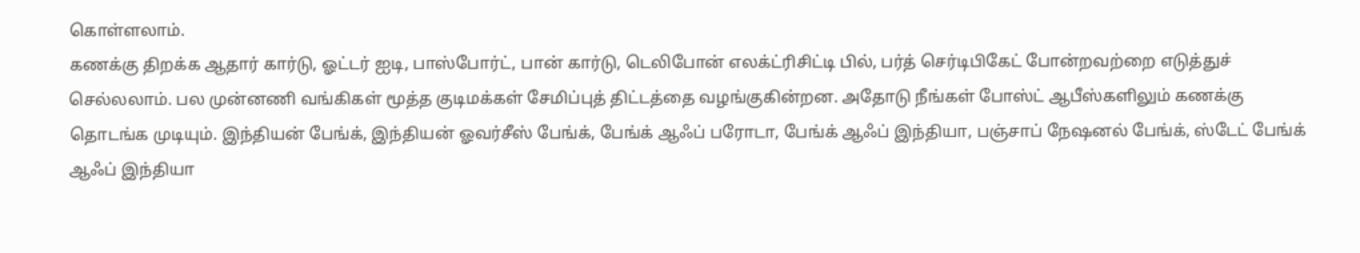கொள்ளலாம்.
கணக்கு திறக்க ஆதார் கார்டு, ஓட்டர் ஐடி, பாஸ்போர்ட், பான் கார்டு, டெலிபோன் எலக்ட்ரிசிட்டி பில், பர்த் செர்டிபிகேட் போன்றவற்றை எடுத்துச் செல்லலாம். பல முன்னணி வங்கிகள் மூத்த குடிமக்கள் சேமிப்புத் திட்டத்தை வழங்குகின்றன. அதோடு நீங்கள் போஸ்ட் ஆபீஸ்களிலும் கணக்கு தொடங்க முடியும். இந்தியன் பேங்க், இந்தியன் ஓவர்சீஸ் பேங்க், பேங்க் ஆஃப் பரோடா, பேங்க் ஆஃப் இந்தியா, பஞ்சாப் நேஷனல் பேங்க், ஸ்டேட் பேங்க் ஆஃப் இந்தியா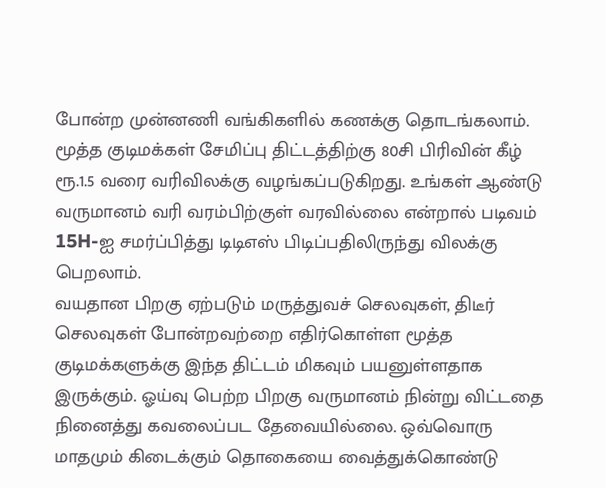போன்ற முன்னணி வங்கிகளில் கணக்கு தொடங்கலாம்.
மூத்த குடிமக்கள் சேமிப்பு திட்டத்திற்கு 80சி பிரிவின் கீழ் ரூ.1.5 வரை வரிவிலக்கு வழங்கப்படுகிறது. உங்கள் ஆண்டு வருமானம் வரி வரம்பிற்குள் வரவில்லை என்றால் படிவம் 15H-ஐ சமர்ப்பித்து டிடிஎஸ் பிடிப்பதிலிருந்து விலக்கு பெறலாம்.
வயதான பிறகு ஏற்படும் மருத்துவச் செலவுகள், திடீர் செலவுகள் போன்றவற்றை எதிர்கொள்ள மூத்த குடிமக்களுக்கு இந்த திட்டம் மிகவும் பயனுள்ளதாக இருக்கும். ஓய்வு பெற்ற பிறகு வருமானம் நின்று விட்டதை நினைத்து கவலைப்பட தேவையில்லை. ஒவ்வொரு மாதமும் கிடைக்கும் தொகையை வைத்துக்கொண்டு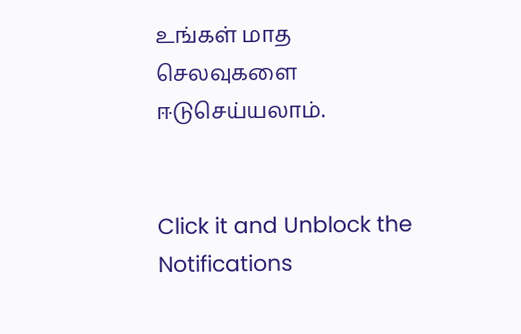உங்கள் மாத செலவுகளை ஈடுசெய்யலாம்.


Click it and Unblock the Notifications